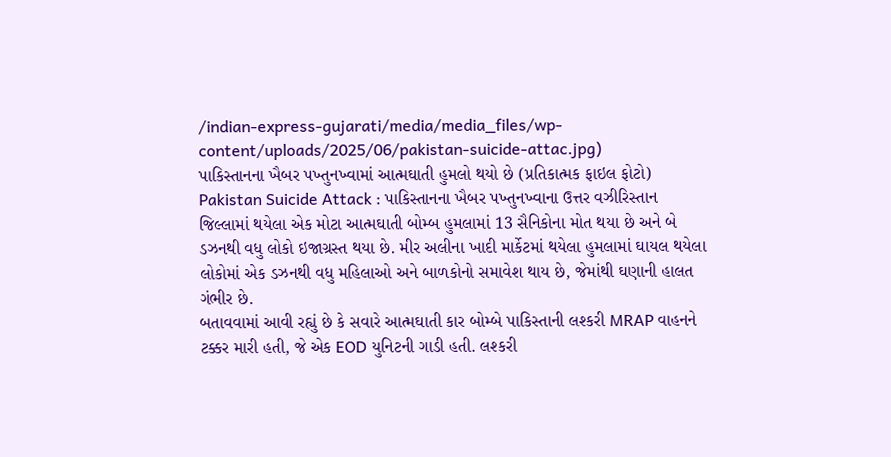/indian-express-gujarati/media/media_files/wp-content/uploads/2025/06/pakistan-suicide-attac.jpg)
પાકિસ્તાનના ખૈબર પખ્તુનખ્વામાં આત્મઘાતી હુમલો થયો છે (પ્રતિકાત્મક ફાઇલ ફોટો)
Pakistan Suicide Attack : પાકિસ્તાનના ખૈબર પખ્તુનખ્વાના ઉત્તર વઝીરિસ્તાન જિલ્લામાં થયેલા એક મોટા આત્મઘાતી બોમ્બ હુમલામાં 13 સૈનિકોના મોત થયા છે અને બે ડઝનથી વધુ લોકો ઇજાગ્રસ્ત થયા છે. મીર અલીના ખાદી માર્કેટમાં થયેલા હુમલામાં ઘાયલ થયેલા લોકોમાં એક ડઝનથી વધુ મહિલાઓ અને બાળકોનો સમાવેશ થાય છે, જેમાંથી ઘણાની હાલત ગંભીર છે.
બતાવવામાં આવી રહ્યું છે કે સવારે આત્મઘાતી કાર બોમ્બે પાકિસ્તાની લશ્કરી MRAP વાહનને ટક્કર મારી હતી, જે એક EOD યુનિટની ગાડી હતી. લશ્કરી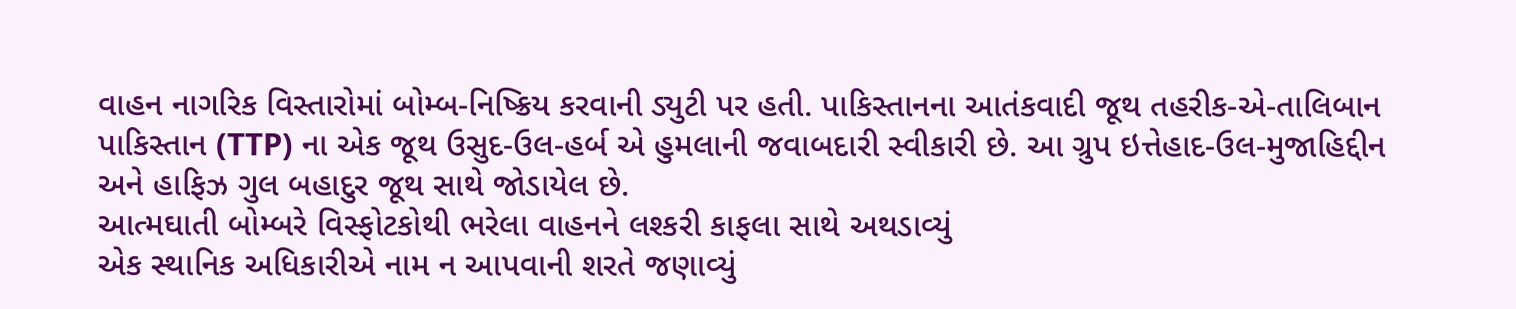વાહન નાગરિક વિસ્તારોમાં બોમ્બ-નિષ્ક્રિય કરવાની ડ્યુટી પર હતી. પાકિસ્તાનના આતંકવાદી જૂથ તહરીક-એ-તાલિબાન પાકિસ્તાન (TTP) ના એક જૂથ ઉસુદ-ઉલ-હર્બ એ હુમલાની જવાબદારી સ્વીકારી છે. આ ગ્રુપ ઇત્તેહાદ-ઉલ-મુજાહિદ્દીન અને હાફિઝ ગુલ બહાદુર જૂથ સાથે જોડાયેલ છે.
આત્મઘાતી બોમ્બરે વિસ્ફોટકોથી ભરેલા વાહનને લશ્કરી કાફલા સાથે અથડાવ્યું
એક સ્થાનિક અધિકારીએ નામ ન આપવાની શરતે જણાવ્યું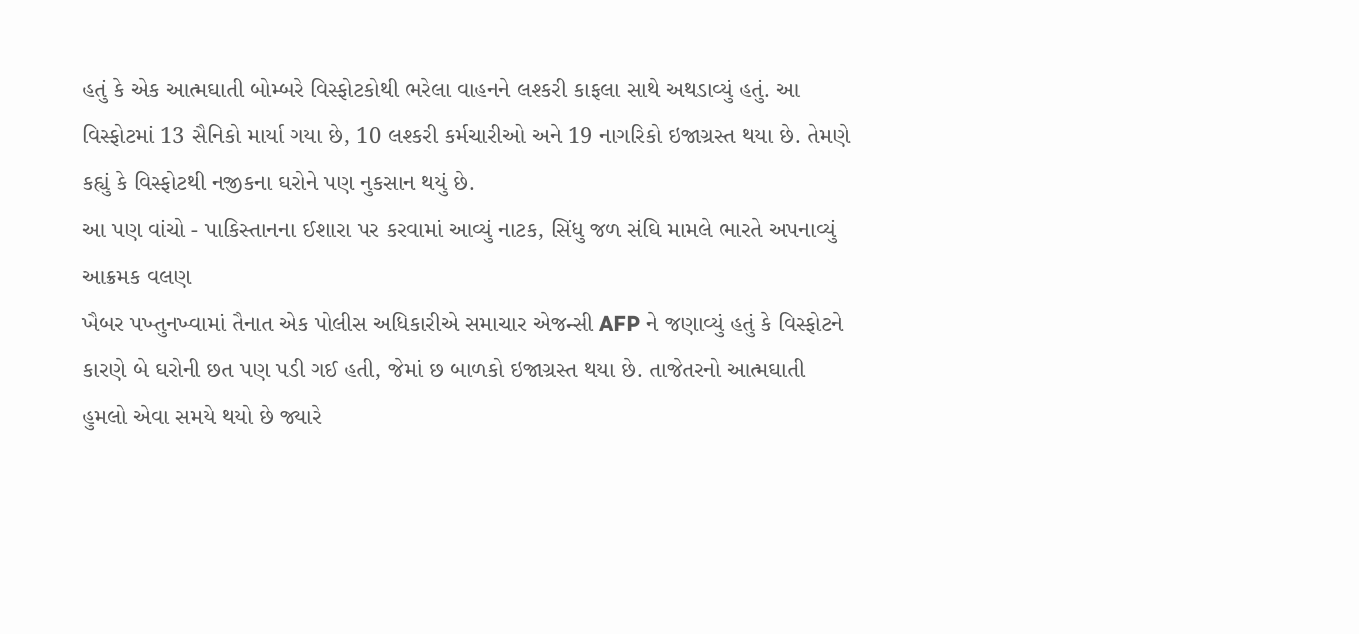હતું કે એક આત્મઘાતી બોમ્બરે વિસ્ફોટકોથી ભરેલા વાહનને લશ્કરી કાફલા સાથે અથડાવ્યું હતું. આ વિસ્ફોટમાં 13 સૈનિકો માર્યા ગયા છે, 10 લશ્કરી કર્મચારીઓ અને 19 નાગરિકો ઇજાગ્રસ્ત થયા છે. તેમણે કહ્યું કે વિસ્ફોટથી નજીકના ઘરોને પણ નુકસાન થયું છે.
આ પણ વાંચો - પાકિસ્તાનના ઈશારા પર કરવામાં આવ્યું નાટક, સિંધુ જળ સંઘિ મામલે ભારતે અપનાવ્યું આક્રમક વલણ
ખૈબર પખ્તુનખ્વામાં તૈનાત એક પોલીસ અધિકારીએ સમાચાર એજન્સી AFP ને જણાવ્યું હતું કે વિસ્ફોટને કારણે બે ઘરોની છત પણ પડી ગઈ હતી, જેમાં છ બાળકો ઇજાગ્રસ્ત થયા છે. તાજેતરનો આત્મઘાતી હુમલો એવા સમયે થયો છે જ્યારે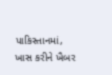પાકિસ્તાનમાં, ખાસ કરીને ખૈબર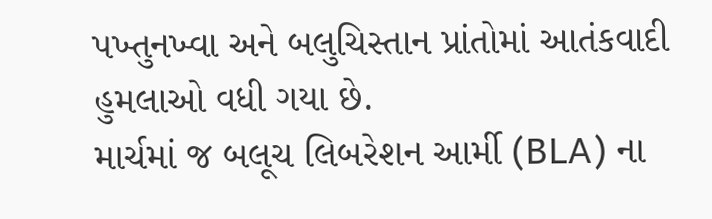પખ્તુનખ્વા અને બલુચિસ્તાન પ્રાંતોમાં આતંકવાદી હુમલાઓ વધી ગયા છે.
માર્ચમાં જ બલૂચ લિબરેશન આર્મી (BLA) ના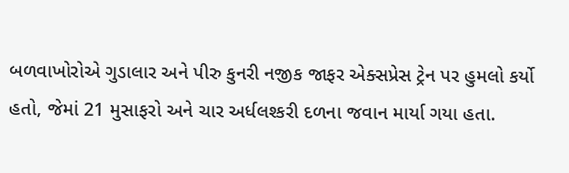બળવાખોરોએ ગુડાલાર અને પીરુ કુનરી નજીક જાફર એક્સપ્રેસ ટ્રેન પર હુમલો કર્યો હતો, જેમાં 21 મુસાફરો અને ચાર અર્ધલશ્કરી દળના જવાન માર્યા ગયા હતા.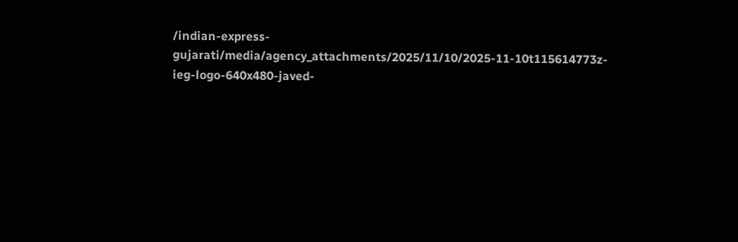/indian-express-gujarati/media/agency_attachments/2025/11/10/2025-11-10t115614773z-ieg-logo-640x480-javed-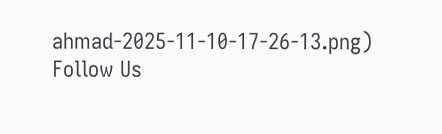ahmad-2025-11-10-17-26-13.png)
Follow Us